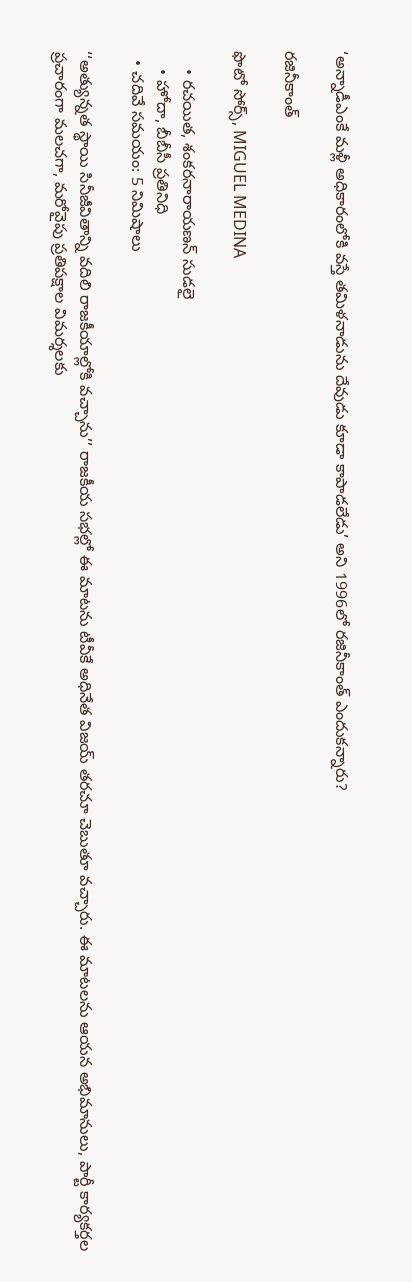‘అన్నాడీఎంకే మళ్లీ అధికారంలోకి వస్తే తమిళనాడును దేవుడు కూడా కాపాడలేడు’ అని 1996లో రజినీకాంత్ ఎందుకన్నారు?

రజినీకాంత్

ఫొటో సోర్స్, MIGUEL MEDINA

    • రచయిత, శంకరనారాయణన్ సుడలై
    • హోదా, బీబీసీ ప్రతినిధి
  • చదివే సమయం: 5 నిమిషాలు

‘‘అత్యున్నత స్థాయి సినీజీవితాన్ని వదిలి రాజకీయాల్లోకి వచ్చాను’’ రాజకీయ సభల్లో ఈ మాటను టీవీకే అధినేత విజయ్ తరచూ చెబుతూ వచ్చారు. ఈ మాటలను ఆయన అభిమానులు, పార్టీ కార్యకర్తల ప్రచారంగా మలచగా, మరోవైపు ప్రతిపక్షాల విమర్శలకు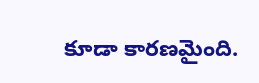కూడా కారణమైంది.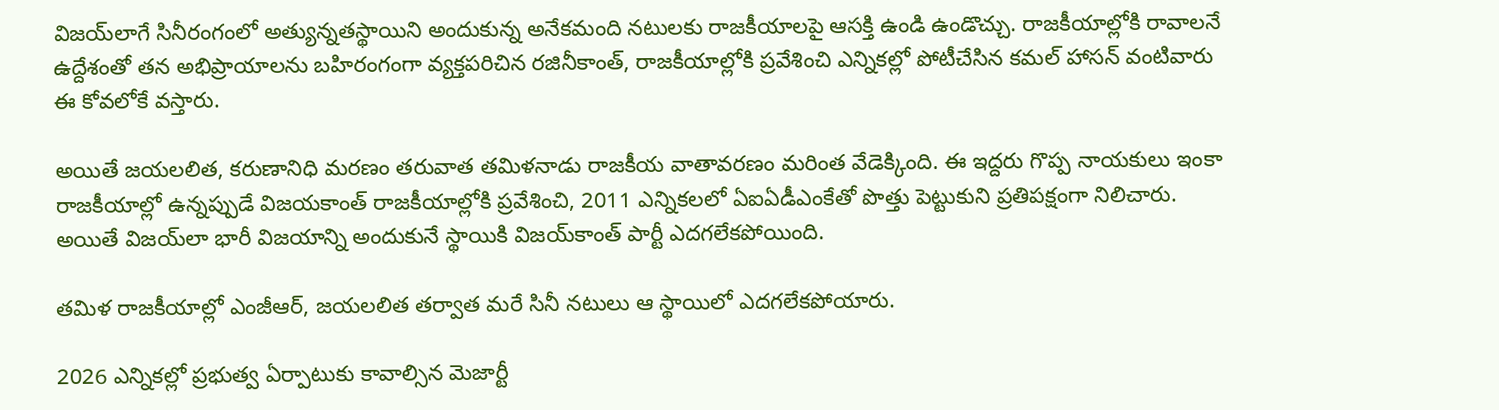విజయ్‌లాగే సినీరంగంలో అత్యున్నతస్థాయిని అందుకున్న అనేకమంది నటులకు రాజకీయాలపై ఆసక్తి ఉండి ఉండొచ్చు. రాజకీయాల్లోకి రావాలనే ఉద్దేశంతో తన అభిప్రాయాలను బహిరంగంగా వ్యక్తపరిచిన రజినీకాంత్, రాజకీయాల్లోకి ప్రవేశించి ఎన్నికల్లో పోటీచేసిన కమల్ హాసన్ వంటివారు ఈ కోవలోకే వస్తారు.

అయితే జయలలిత, కరుణానిధి మరణం తరువాత తమిళనాడు రాజకీయ వాతావరణం మరింత వేడెక్కింది. ఈ ఇద్దరు గొప్ప నాయకులు ఇంకా రాజకీయాల్లో ఉన్నప్పుడే విజయకాంత్ రాజకీయాల్లోకి ప్రవేశించి, 2011 ఎన్నికలలో ఏఐఏడీఎంకేతో పొత్తు పెట్టుకుని ప్రతిపక్షంగా నిలిచారు. అయితే విజయ్‌లా భారీ విజయాన్ని అందుకునే స్థాయికి విజయ్‌కాంత్ పార్టీ ఎదగలేకపోయింది.

తమిళ రాజకీయాల్లో ఎంజీఆర్, జయలలిత తర్వాత మరే సినీ నటులు ఆ స్థాయిలో ఎదగలేకపోయారు.

2026 ఎన్నికల్లో ప్రభుత్వ ఏర్పాటుకు కావాల్సిన మెజార్టీ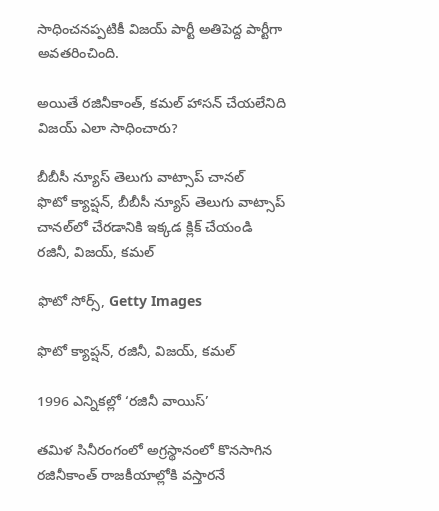సాధించనప్పటికీ విజయ్ పార్టీ అతిపెద్ద పార్టీగా అవతరించింది.

అయితే రజినీకాంత్, కమల్ హాసన్ చేయలేనిది విజయ్ ఎలా సాధించారు?

బీబీసీ న్యూస్ తెలుగు వాట్సాప్ చానల్
ఫొటో క్యాప్షన్, బీబీసీ న్యూస్ తెలుగు వాట్సాప్ చానల్‌లో చేరడానికి ఇక్కడ క్లిక్ చేయండి
రజినీ, విజయ్, కమల్

ఫొటో సోర్స్, Getty Images

ఫొటో క్యాప్షన్, రజినీ, విజయ్, కమల్

1996 ఎన్నికల్లో ‘రజినీ వాయిస్’

తమిళ సినీరంగంలో అగ్రస్థానంలో కొనసాగిన రజినీకాంత్ రాజకీయాల్లోకి వస్తారనే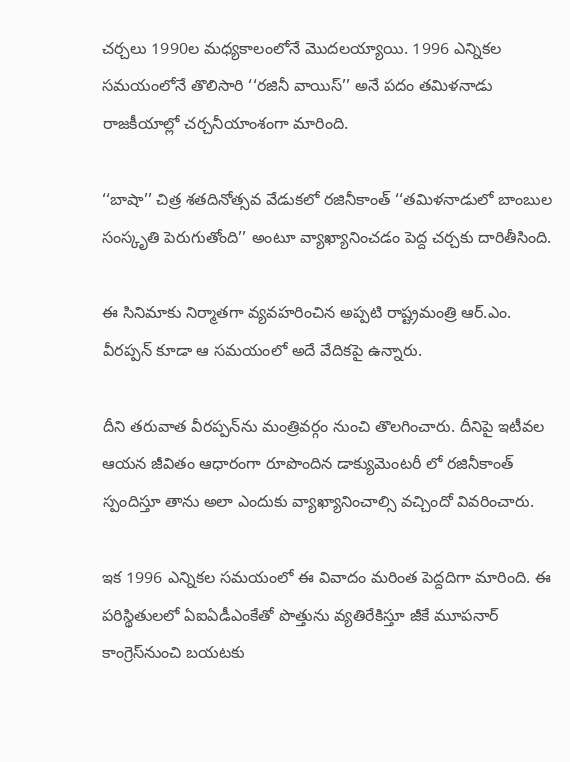చర్చలు 1990ల మధ్యకాలంలోనే మొదలయ్యాయి. 1996 ఎన్నికల సమయంలోనే తొలిసారి ‘‘రజినీ వాయిస్’’ అనే పదం తమిళనాడు రాజకీయాల్లో చర్చనీయాంశంగా మారింది.

‘‘బాషా’’ చిత్ర శతదినోత్సవ వేడుకలో రజినీకాంత్ ‘‘తమిళనాడులో బాంబుల సంస్కృతి పెరుగుతోంది’’ అంటూ వ్యాఖ్యానించడం పెద్ద చర్చకు దారితీసింది.

ఈ సినిమాకు నిర్మాతగా వ్యవహరించిన అప్పటి రాష్ట్రమంత్రి ఆర్.ఎం. వీరప్పన్ కూడా ఆ సమయంలో అదే వేదికపై ఉన్నారు.

దీని తరువాత వీరప్పన్‌ను మంత్రివర్గం నుంచి తొలగించారు. దీనిపై ఇటీవల ఆయన జీవితం ఆధారంగా రూపొందిన డాక్యుమెంటరీ లో రజినీకాంత్ స్పందిస్తూ తాను అలా ఎందుకు వ్యాఖ్యానించాల్సి వచ్చిందో వివరించారు.

ఇక 1996 ఎన్నికల సమయంలో ఈ వివాదం మరింత పెద్దదిగా మారింది. ఈ పరిస్థితులలో ఏఐఏడీఎంకేతో పొత్తును వ్యతిరేకిస్తూ జీకే మూపనార్ కాంగ్రెస్‌నుంచి బయటకు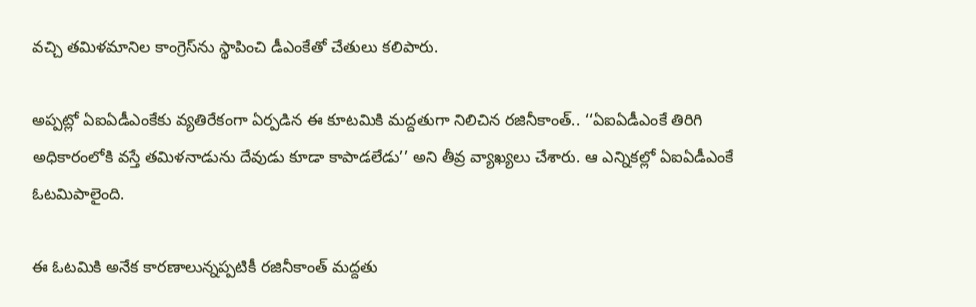వచ్చి తమిళమానిల కాంగ్రెస్‌ను స్థాపించి డీఎంకేతో చేతులు కలిపారు.

అప్పట్లో ఏఐఏడీఎంకేకు వ్యతిరేకంగా ఏర్పడిన ఈ కూటమికి మద్దతుగా నిలిచిన రజినీకాంత్.. ‘‘ఏఐఏడీఎంకే తిరిగి అధికారంలోకి వస్తే తమిళనాడును దేవుడు కూడా కాపాడలేడు’’ అని తీవ్ర వ్యాఖ్యలు చేశారు. ఆ ఎన్నికల్లో ఏఐఏడీఎంకే ఓటమిపాలైంది.

ఈ ఓటమికి అనేక కారణాలున్నప్పటికీ రజినీకాంత్ మద్దతు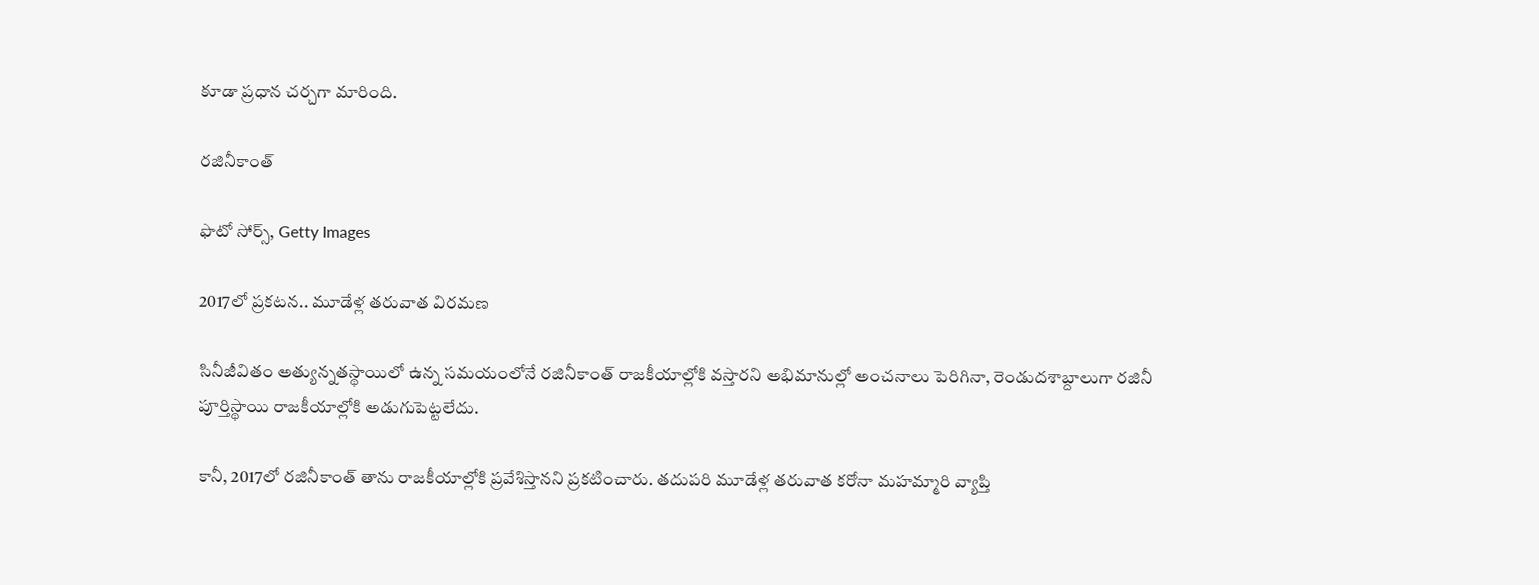కూడా ప్రధాన చర్చగా మారింది.

రజినీకాంత్

ఫొటో సోర్స్, Getty Images

2017లో ప్రకటన.. మూడేళ్ల తరువాత విరమణ

సినీజీవితం అత్యున్నతస్థాయిలో ఉన్న సమయంలోనే రజినీకాంత్ రాజకీయాల్లోకి వస్తారని అభిమానుల్లో అంచనాలు పెరిగినా, రెండుదశాబ్దాలుగా రజినీ పూర్తిస్థాయి రాజకీయాల్లోకి అడుగుపెట్టలేదు.

కానీ, 2017లో రజినీకాంత్ తాను రాజకీయాల్లోకి ప్రవేశిస్తానని ప్రకటించారు. తదుపరి మూడేళ్ల తరువాత కరోనా మహమ్మారి వ్యాప్తి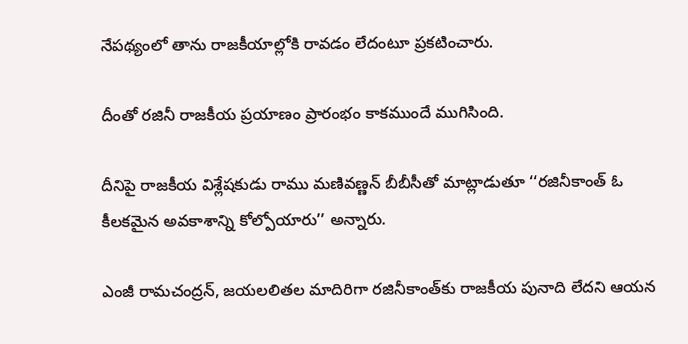నేపథ్యంలో తాను రాజకీయాల్లోకి రావడం లేదంటూ ప్రకటించారు.

దీంతో రజినీ రాజకీయ ప్రయాణం ప్రారంభం కాకముందే ముగిసింది.

దీనిపై రాజకీయ విశ్లేషకుడు రాము మణివణ్ణన్ బీబీసీతో మాట్లాడుతూ ‘‘రజినీకాంత్ ఓ కీలకమైన అవకాశాన్ని కోల్పోయారు’’ అన్నారు.

ఎంజీ రామచంద్రన్, జయలలితల మాదిరిగా రజినీకాంత్‌కు రాజకీయ పునాది లేదని ఆయన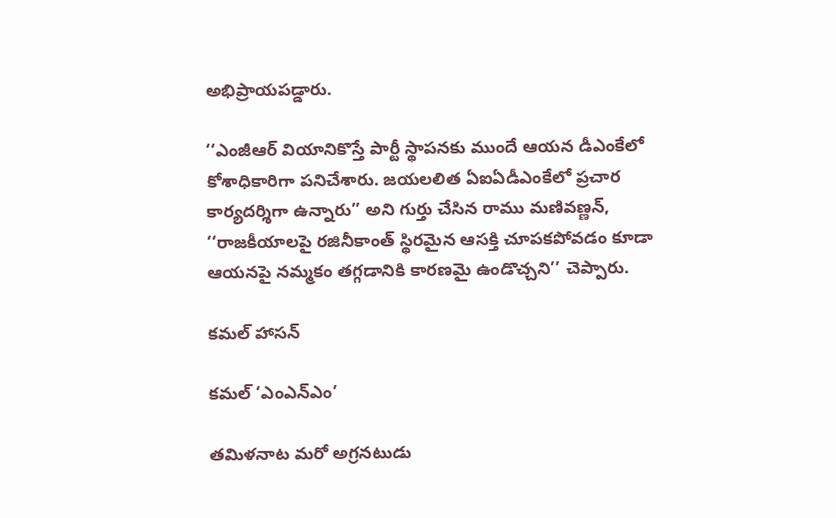అభిప్రాయపడ్డారు.

‘‘ఎంజీఆర్ వియానికొస్తే పార్టీ స్థాపనకు ముందే ఆయన డీఎంకేలో కోశాధికారిగా పనిచేశారు. జయలలిత ఏఐఏడీఎంకేలో ప్రచార కార్యదర్శిగా ఉన్నారు’’ అని గుర్తు చేసిన రాము మణివణ్ణన్, ‘‘రాజకీయాలపై రజినీకాంత్ స్థిరమైన ఆసక్తి చూపకపోవడం కూడా ఆయనపై నమ్మకం తగ్గడానికి కారణమై ఉండొచ్చని’’ చెప్పారు.

కమల్ హాసన్

కమల్ ‘ఎంఎన్ఎం’

తమిళనాట మరో అగ్రనటుడు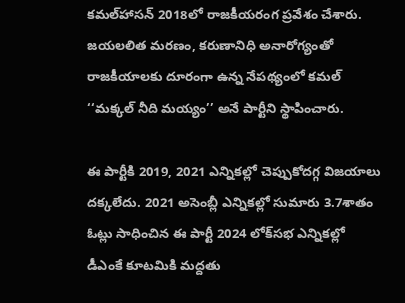కమల్‌‌హాసన్ 2018లో రాజకీయరంగ ప్రవేశం చేశారు. జయలలిత మరణం, కరుణానిధి అనారోగ్యంతో రాజకీయాలకు దూరంగా ఉన్న నేపథ్యంలో కమల్ ‘‘మక్కల్ నీది మయ్యం’’ అనే పార్టీని స్థాపించారు.

ఈ పార్టీకి 2019, 2021 ఎన్నికల్లో చెప్పుకోదగ్గ విజయాలు దక్కలేదు. 2021 అసెంబ్లీ ఎన్నికల్లో సుమారు 3.7శాతం ఓట్లు సాధించిన ఈ పార్టీ 2024 లోక్‌సభ ఎన్నికల్లో డీఎంకే కూటమికి మద్దతు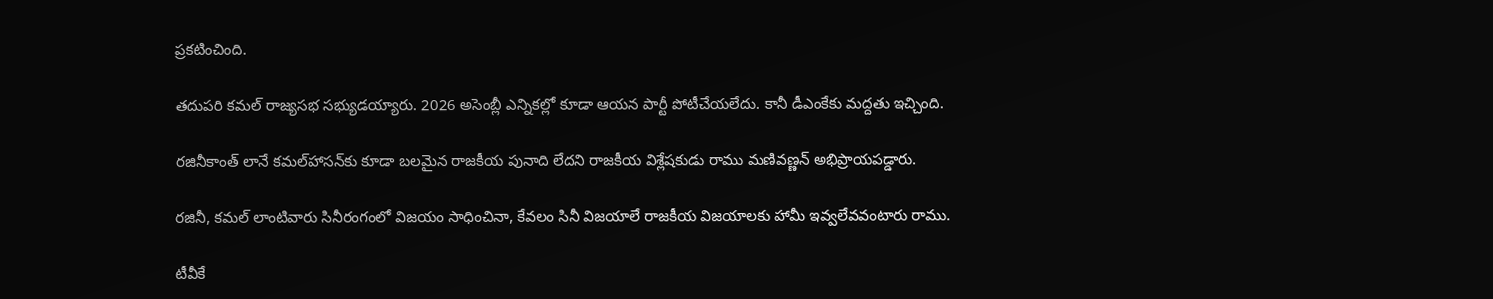ప్రకటించింది.

తదుపరి కమల్ రాజ్యసభ సభ్యుడయ్యారు. 2026 అసెంబ్లీ ఎన్నికల్లో కూడా ఆయన పార్టీ పోటీచేయలేదు. కానీ డీఎంకేకు మద్దతు ఇచ్చింది.

రజినీకాంత్ లానే కమల్‌హాసన్‌కు కూడా బలమైన రాజకీయ పునాది లేదని రాజకీయ విశ్లేషకుడు రాము మణివణ్ణన్ అభిప్రాయపడ్డారు.

రజినీ, కమల్ లాంటివారు సినీరంగంలో విజయం సాధించినా, కేవలం సినీ విజయాలే రాజకీయ విజయాలకు హామీ ఇవ్వలేవవంటారు రాము.

టీవీకే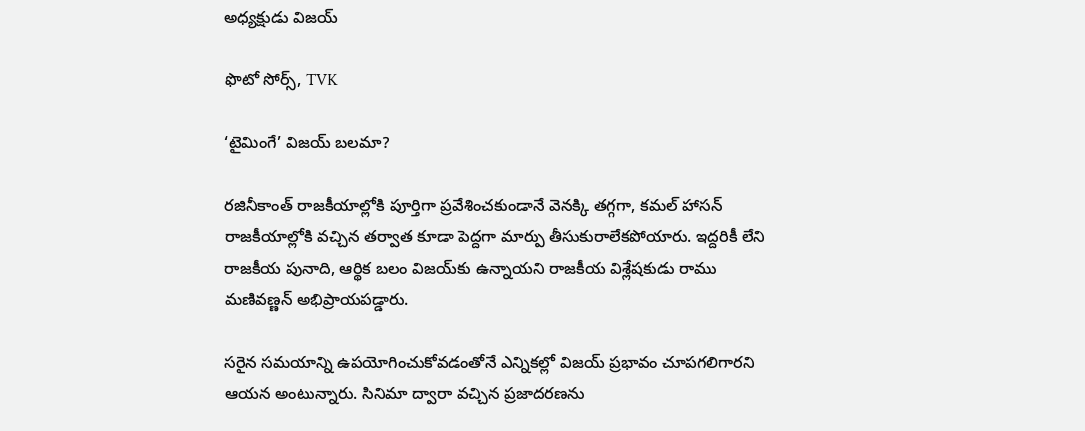అధ్యక్షుడు విజయ్

ఫొటో సోర్స్, TVK

‘టైమింగే’ విజయ్ బలమా?

రజినీకాంత్ రాజకీయాల్లోకి పూర్తిగా ప్రవేశించకుండానే వెనక్కి తగ్గగా, కమల్ హాసన్ రాజకీయాల్లోకి వచ్చిన తర్వాత కూడా పెద్దగా మార్పు తీసుకురాలేకపోయారు. ఇద్దరికీ లేని రాజకీయ పునాది, ఆర్థిక బలం విజయ్‌కు ఉన్నాయని రాజకీయ విశ్లేషకుడు రాము మణివణ్ణన్ అభిప్రాయపడ్డారు.

సరైన సమయాన్ని ఉపయోగించుకోవడంతోనే ఎన్నికల్లో విజయ్ ప్రభావం చూపగలిగారని ఆయన అంటున్నారు. సినిమా ద్వారా వచ్చిన ప్రజాదరణను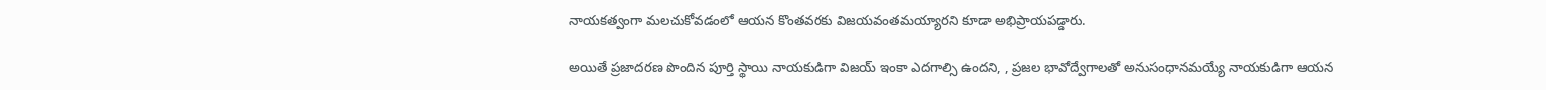నాయకత్వంగా మలచుకోవడంలో ఆయన కొంతవరకు విజయవంతమయ్యారని కూడా అభిప్రాయపడ్డారు.

అయితే ప్రజాదరణ పొందిన పూర్తి స్థాయి నాయకుడిగా విజయ్‌ ఇంకా ఎదగాల్సి ఉందని, , ప్రజల భావోద్వేగాలతో అనుసంధానమయ్యే నాయకుడిగా ఆయన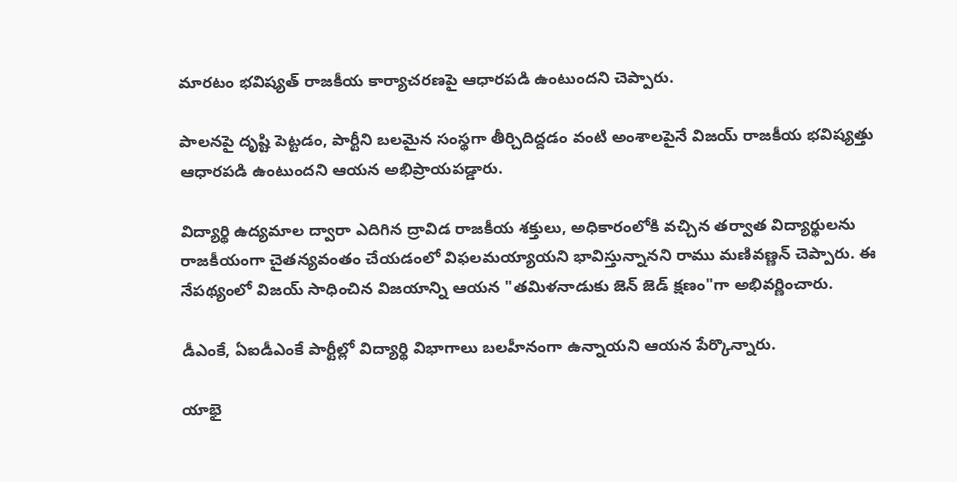మారటం భవిష్యత్ రాజకీయ కార్యాచరణపై ఆధారపడి ఉంటుందని చెప్పారు.

పాలనపై దృష్టి పెట్టడం, పార్టీని బలమైన సంస్థగా తీర్చిదిద్దడం వంటి అంశాలపైనే విజయ్ రాజకీయ భవిష్యత్తు ఆధారపడి ఉంటుందని ఆయన అభిప్రాయపడ్డారు.

విద్యార్థి ఉద్యమాల ద్వారా ఎదిగిన ద్రావిడ రాజకీయ శక్తులు, అధికారంలోకి వచ్చిన తర్వాత విద్యార్థులను రాజకీయంగా చైతన్యవంతం చేయడంలో విఫలమయ్యాయని భావిస్తున్నానని రాము మణివణ్ణన్ చెప్పారు. ఈ నేపథ్యంలో విజయ్ సాధించిన విజయాన్ని ఆయన "తమిళనాడుకు జెన్ జెడ్ క్షణం"గా అభివర్ణించారు.

డీఎంకే, ఏఐడీఎంకే పార్టీల్లో విద్యార్థి విభాగాలు బలహీనంగా ఉన్నాయని ఆయన పేర్కొన్నారు.

యాభై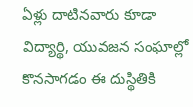ఏళ్లు దాటినవారు కూడా విద్యార్థి, యువజన సంఘాల్లో కొనసాగడం ఈ దుస్థితికి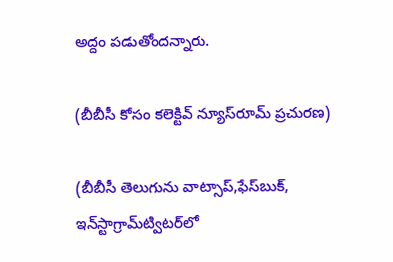అద్దం పడుతోందన్నారు.

(బీబీసీ కోసం కలెక్టివ్ న్యూస్‌రూమ్ ప్రచురణ)

(బీబీసీ తెలుగును వాట్సాప్‌,ఫేస్‌బుక్, ఇన్‌స్టాగ్రామ్‌ట్విటర్‌లో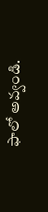ఫాలో అవ్వండి.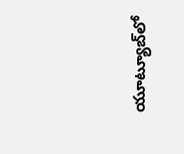యూట్యూబ్‌లో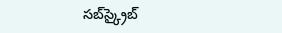సబ్‌స్క్రైబ్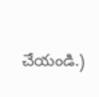చేయండి.)